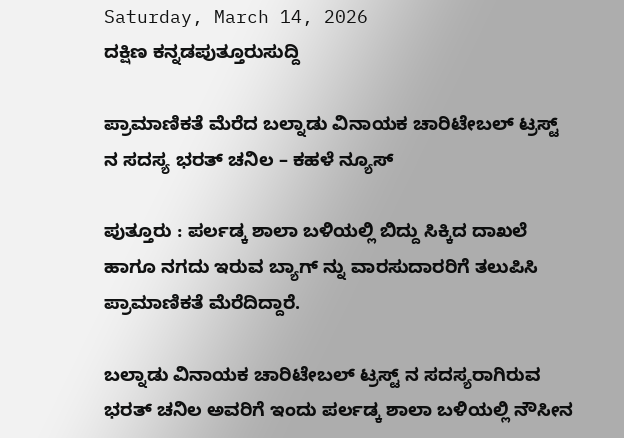Saturday, March 14, 2026
ದಕ್ಷಿಣ ಕನ್ನಡಪುತ್ತೂರುಸುದ್ದಿ

ಪ್ರಾಮಾಣಿಕತೆ ಮೆರೆದ ಬಲ್ನಾಡು ವಿನಾಯಕ ಚಾರಿಟೇಬಲ್ ಟ್ರಸ್ಟ್ ನ ಸದಸ್ಯ ಭರತ್ ಚನಿಲ – ಕಹಳೆ ನ್ಯೂಸ್

ಪುತ್ತೂರು : ಪರ್ಲಡ್ಕ ಶಾಲಾ ಬಳಿಯಲ್ಲಿ ಬಿದ್ದು ಸಿಕ್ಕಿದ ದಾಖಲೆ ಹಾಗೂ ನಗದು ಇರುವ ಬ್ಯಾಗ್ ನ್ನು ವಾರಸುದಾರರಿಗೆ ತಲುಪಿಸಿ ಪ್ರಾಮಾಣಿಕತೆ ಮೆರೆದಿದ್ದಾರೆ.

ಬಲ್ನಾಡು ವಿನಾಯಕ ಚಾರಿಟೇಬಲ್ ಟ್ರಸ್ಟ್ ನ ಸದಸ್ಯರಾಗಿರುವ ಭರತ್ ಚನಿಲ ಅವರಿಗೆ ಇಂದು ಪರ್ಲಡ್ಕ ಶಾಲಾ ಬಳಿಯಲ್ಲಿ ನೌಸೀನ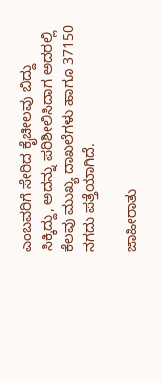ಎಂಬವರಿಗೆ ಸೇರಿದ ಕೈಚೀಲವು ಬಿದ್ದು ಸಿಕ್ಕಿದ್ದು, ಅದನ್ನು ಪರಿಶೀಲಿಸಿದಾಗ ಅದರಲ್ಲಿ ಕೆಲವು ಮುಖ್ಯ ದಾಖಲೆಗಳು ಹಾಗೂ 37150 ನಗದು ಪತ್ತೆಯಾಗಿದೆ.

ಜಾಹೀರಾತು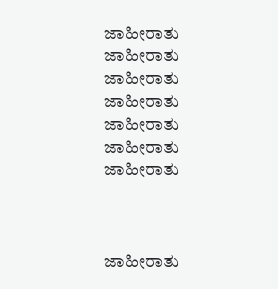ಜಾಹೀರಾತು
ಜಾಹೀರಾತು
ಜಾಹೀರಾತು
ಜಾಹೀರಾತು
ಜಾಹೀರಾತು
ಜಾಹೀರಾತು
ಜಾಹೀರಾತು



ಜಾಹೀರಾತು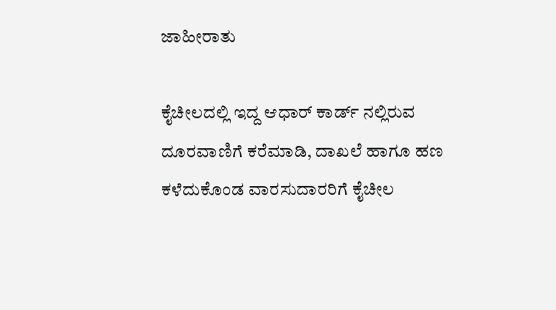ಜಾಹೀರಾತು

ಕೈಚೀಲದಲ್ಲಿ ಇದ್ದ ಆಧಾರ್ ಕಾರ್ಡ್ ನಲ್ಲಿರುವ ದೂರವಾಣಿಗೆ ಕರೆಮಾಡಿ, ದಾಖಲೆ ಹಾಗೂ ಹಣ ಕಳೆದುಕೊಂಡ ವಾರಸುದಾರರಿಗೆ ಕೈಚೀಲ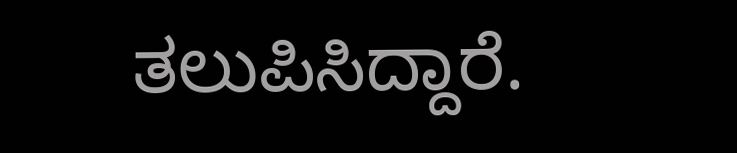ತಲುಪಿಸಿದ್ದಾರೆ.